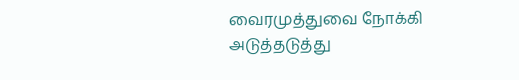வைரமுத்துவை நோக்கி அடுத்தடுத்து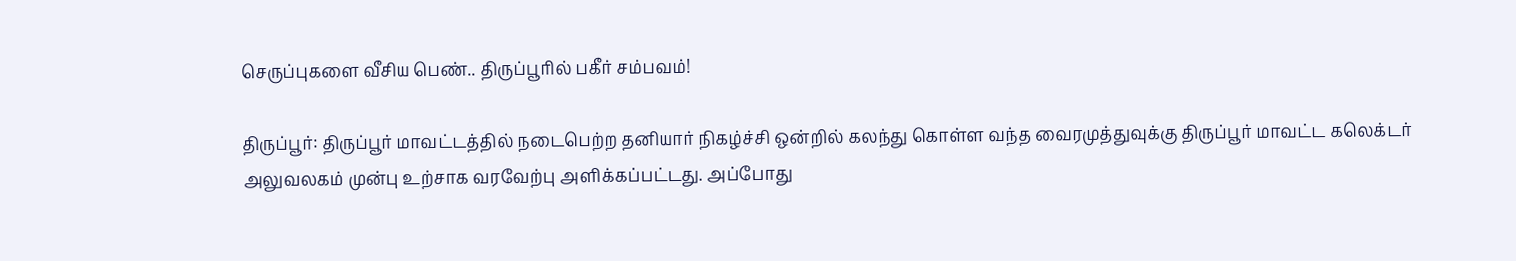செருப்புகளை வீசிய பெண்.. திருப்பூரில் பகீர் சம்பவம்!

திருப்பூர்: திருப்பூர் மாவட்டத்தில் நடைபெற்ற தனியார் நிகழ்ச்சி ஒன்றில் கலந்து கொள்ள வந்த வைரமுத்துவுக்கு திருப்பூர் மாவட்ட கலெக்டர் அலுவலகம் முன்பு உற்சாக வரவேற்பு அளிக்கப்பட்டது. அப்போது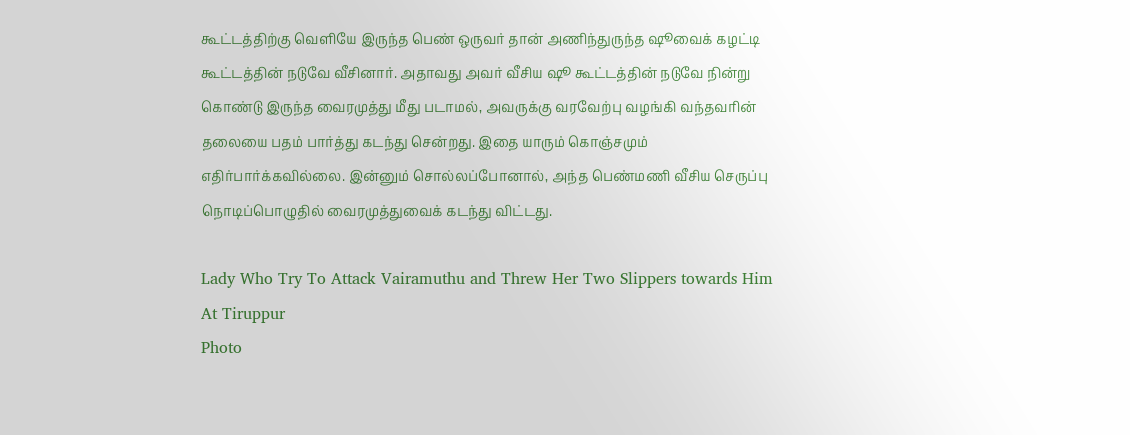கூட்டத்திற்கு வெளியே இருந்த பெண் ஒருவர் தான் அணிந்துருந்த ஷூவைக் கழட்டி கூட்டத்தின் நடுவே வீசினார். அதாவது அவர் வீசிய ஷூ கூட்டத்தின் நடுவே நின்று கொண்டு இருந்த வைரமுத்து மீது படாமல், அவருக்கு வரவேற்பு வழங்கி வந்தவரின் தலையை பதம் பார்த்து கடந்து சென்றது. இதை யாரும் கொஞ்சமும் எதிர்பார்க்கவில்லை. இன்னும் சொல்லப்போனால், அந்த பெண்மணி வீசிய செருப்பு நொடிப்பொழுதில் வைரமுத்துவைக் கடந்து விட்டது.

Lady Who Try To Attack Vairamuthu and Threw Her Two Slippers towards Him At Tiruppur
Photo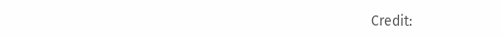Credit: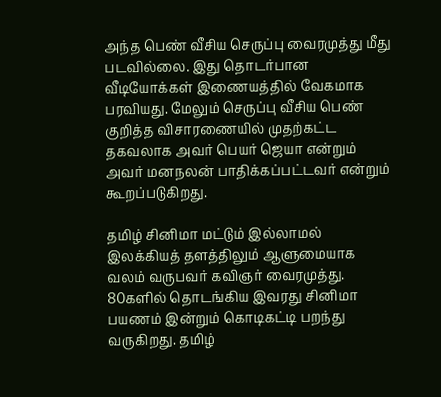அந்த பெண் வீசிய செருப்பு வைரமுத்து மீது படவில்லை. இது தொடர்பான வீடியோக்கள் இணையத்தில் வேகமாக பரவியது. மேலும் செருப்பு வீசிய பெண் குறித்த விசாரணையில் முதற்கட்ட தகவலாக அவர் பெயர் ஜெயா என்றும் அவர் மனநலன் பாதிக்கப்பட்டவர் என்றும் கூறப்படுகிறது.

தமிழ் சினிமா மட்டும் இல்லாமல் இலக்கியத் தளத்திலும் ஆளுமையாக வலம் வருபவர் கவிஞர் வைரமுத்து. 80களில் தொடங்கிய இவரது சினிமா பயணம் இன்றும் கொடிகட்டி பறந்து வருகிறது. தமிழ்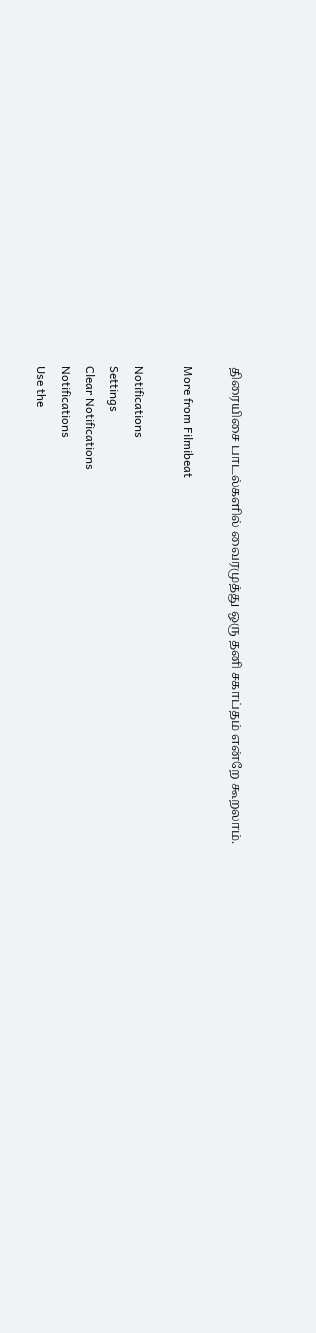திரையிசை பாடல்களில் வைரமுத்து ஒரு தனி சகாப்தம் என்றே கூறலாம்.

More from Filmibeat

Notifications
Settings
Clear Notifications
Notifications
Use the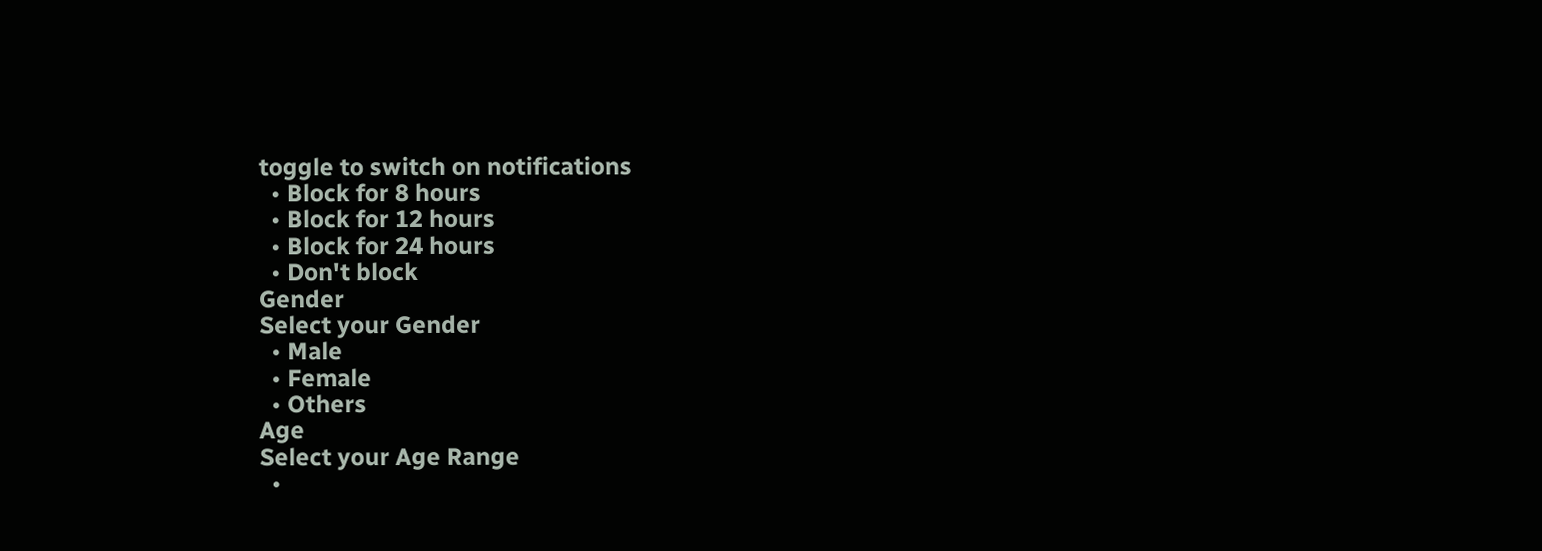toggle to switch on notifications
  • Block for 8 hours
  • Block for 12 hours
  • Block for 24 hours
  • Don't block
Gender
Select your Gender
  • Male
  • Female
  • Others
Age
Select your Age Range
  •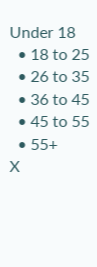Under 18
  • 18 to 25
  • 26 to 35
  • 36 to 45
  • 45 to 55
  • 55+
X